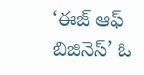‘ఈజ్‌ ఆఫ్‌ బిజినెస్‌’ ఓ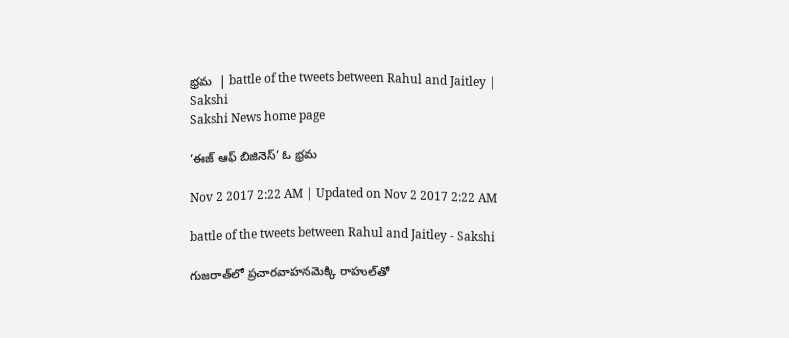భ్రమ  | battle of the tweets between Rahul and Jaitley | Sakshi
Sakshi News home page

‘ఈజ్‌ ఆఫ్‌ బిజినెస్‌’ ఓ భ్రమ

Nov 2 2017 2:22 AM | Updated on Nov 2 2017 2:22 AM

battle of the tweets between Rahul and Jaitley - Sakshi

గుజరాత్‌లో ప్రచారవాహనమెక్కి రాహుల్‌తో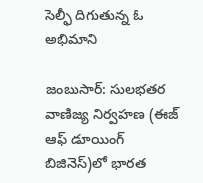సెల్ఫీ దిగుతున్న ఓ అభిమాని

జంబుసార్‌: సులభతర వాణిజ్య నిర్వహణ (ఈజ్‌ ఆఫ్‌ డూయింగ్‌ బిజినెస్‌)లో భారత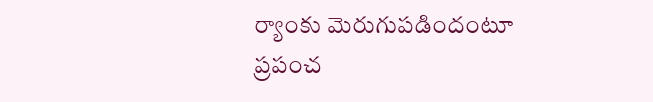ర్యాంకు మెరుగుపడిందంటూ ప్రపంచ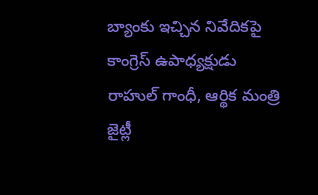బ్యాంకు ఇచ్చిన నివేదికపై కాంగ్రెస్‌ ఉపాధ్యక్షుడు రాహుల్‌ గాంధీ, ఆర్థిక మంత్రి జైట్లీ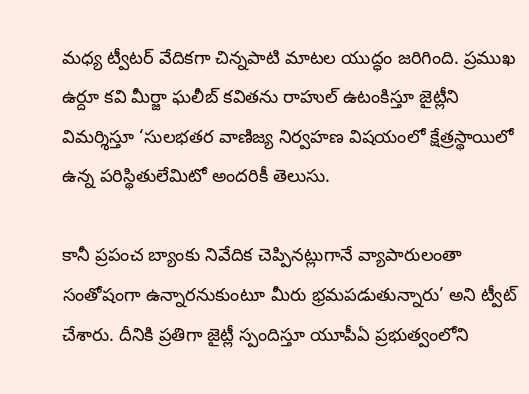మధ్య ట్వీటర్‌ వేదికగా చిన్నపాటి మాటల యుద్ధం జరిగింది. ప్రముఖ ఉర్దూ కవి మీర్జా ఘలీబ్‌ కవితను రాహుల్‌ ఉటంకిస్తూ జైట్లీని విమర్శిస్తూ ‘సులభతర వాణిజ్య నిర్వహణ విషయంలో క్షేత్రస్థాయిలో ఉన్న పరిస్థితులేమిటో అందరికీ తెలుసు.

కానీ ప్రపంచ బ్యాంకు నివేదిక చెప్పినట్లుగానే వ్యాపారులంతా సంతోషంగా ఉన్నారనుకుంటూ మీరు భ్రమపడుతున్నారు’ అని ట్వీట్‌ చేశారు. దీనికి ప్రతిగా జైట్లీ స్పందిస్తూ యూపీఏ ప్రభుత్వంలోని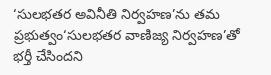‘సులభతర అవినీతి నిర్వహణ’ను తమ ప్రభుత్వం‘సులభతర వాణిజ్య నిర్వహణ’తో భర్తీ చేసిందని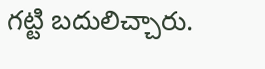గట్టి బదులిచ్చారు.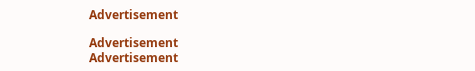Advertisement

Advertisement
Advertisement